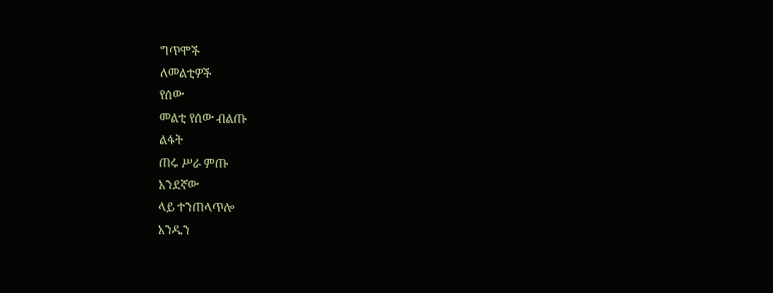ግጥሞች
ለመልቲዎች
የሰው
መልቲ የሰው ብልጡ
ልፋት
ጠሩ ሥራ ምጡ
አንደኛው
ላይ ተንጠላጥሎ
አንዱን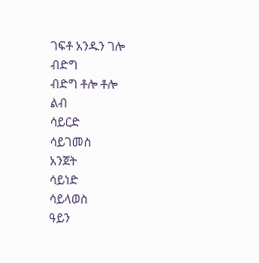ገፍቶ አንዱን ገሎ
ብድግ
ብድግ ቶሎ ቶሎ
ልብ
ሳይርድ
ሳይገመስ
አንጀት
ሳይነድ
ሳይላወስ
ዓይን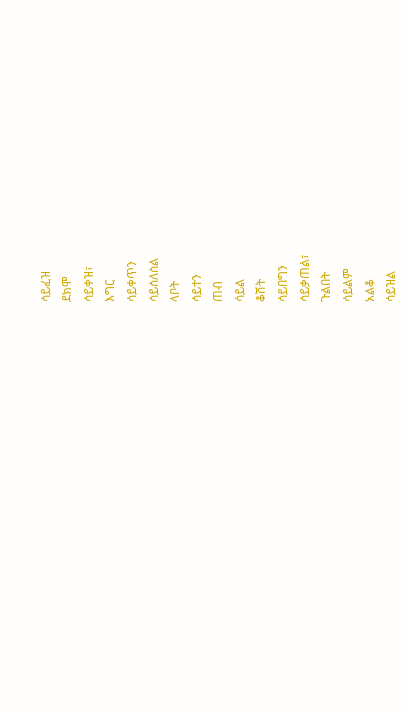ሳይፈዝ
ደክሞ
ሳይቀዝ፣
እግር
ሳይቀጥን
ሳይሰለስል
ላቦት
ሳይተን
ጠብ
ሳይል
ቆሽት
ሳይበግን
ሳይቃጠል፣
ጉልበት
ሳይልም
አልቆ
ሳይዝል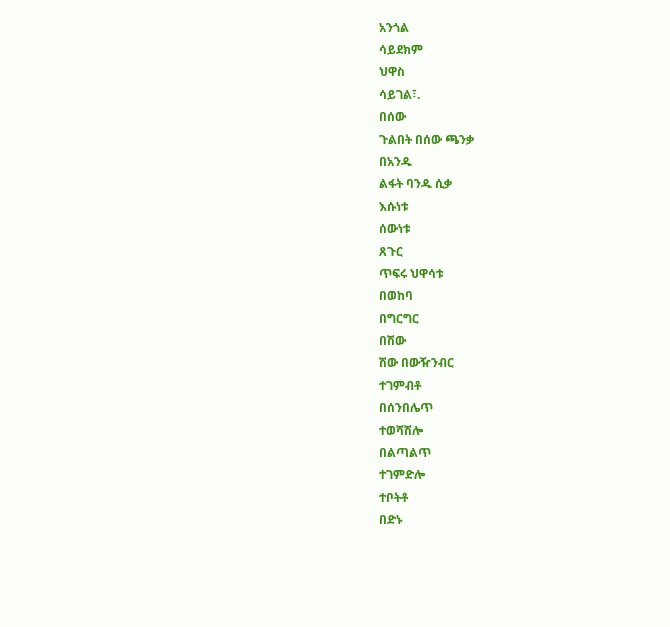አንጎል
ሳይደክም
ህዋስ
ሳይገል፣.
በሰው
ጉልበት በሰው ጫንቃ
በአንዱ
ልፋት ባንዱ ሲቃ
እሱነቱ
ሰውነቱ
ጸጉር
ጥፍሩ ህዋሳቱ
በወከባ
በግርግር
በሽው
ሽው በውዥንብር
ተገምብቶ
በሰንበሌጥ
ተወሻሽሎ
በልጣልጥ
ተገምድሎ
ተቦትቶ
በድኑ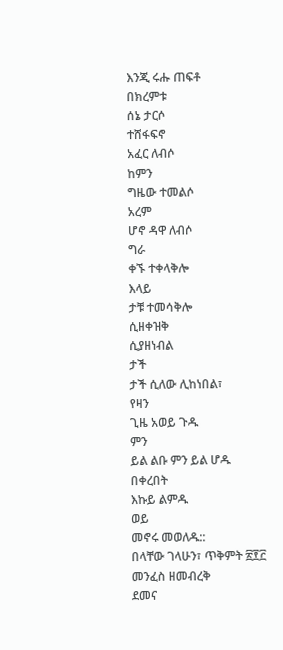እንጂ ሩሑ ጠፍቶ
በክረምቱ
ሰኔ ታርሶ
ተሸፋፍኖ
አፈር ለብሶ
ከምን
ግዜው ተመልሶ
አረም
ሆኖ ዳዋ ለብሶ
ግራ
ቀኙ ተቀላቅሎ
እላይ
ታቹ ተመሳቅሎ
ሲዘቀዝቅ
ሲያዘነብል
ታች
ታች ሲለው ሊከነበል፣
የዛን
ጊዜ አወይ ጉዱ
ምን
ይል ልቡ ምን ይል ሆዱ
በቀረበት
እኩይ ልምዱ
ወይ
መኖሩ መወለዱ::
በላቸው ገላሁን፣ ጥቅምት ፳፻፫
መንፈስ ዘመብረቅ
ደመና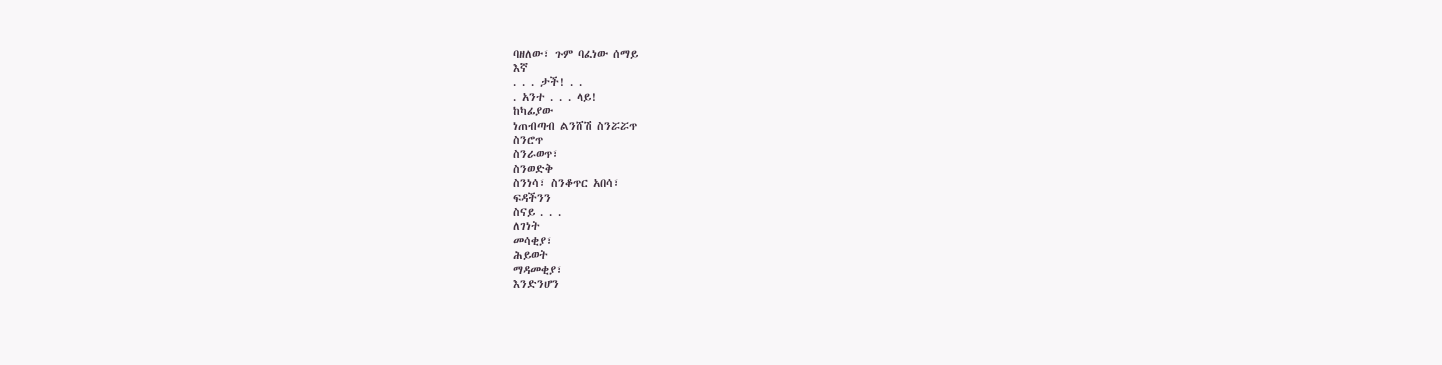ባዘለው፣ ጉም ባፈነው ሰማይ
እኛ
. . . ታች! . .
. አንተ . . . ላይ!
ከካፊያው
ነጠብጣብ ልንሸሽ ስንሯሯጥ
ስንሮጥ
ስንራወጥ፣
ስንወድቅ
ስንነሳ፣ ስንቆጥር አበሳ፣
ፍዳችንን
ስናይ . . .
ለገነት
መሳቂያ፣
ሕይወት
ማዳመቂያ፣
እንድንሆን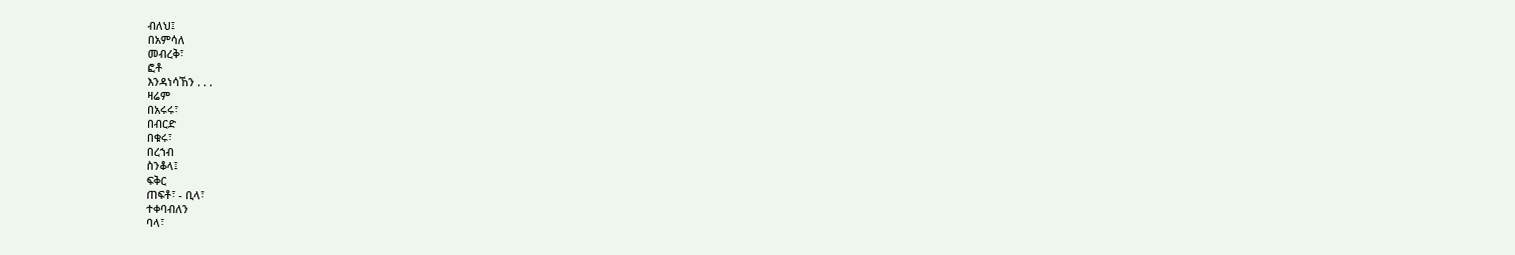ብለህ፤
በአምሳለ
መብረቅ፣
ፎቶ
እንዳነሳኸን . . .
ዛሬም
በአሩሩ፣
በብርድ
በቁሩ፣
በረኀብ
ስንቆላ፤
ፍቅር
ጠፍቶ፣ - ቢላ፣
ተቀባብለን
ባላ፣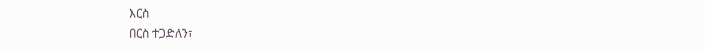እርስ
በርስ ተጋድለን፣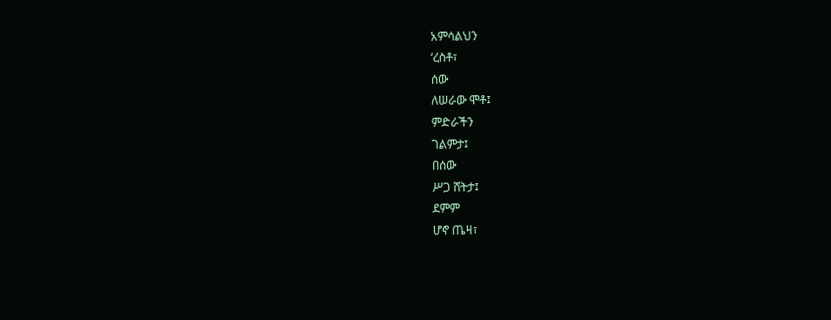አምሳልህን
‘ረስቶ፣
ሰው
ለሠራው ሞቶ፤
ምድራችን
ገልምታ፤
በሰው
ሥጋ ሸትታ፤
ደምም
ሆኖ ጤዛ፣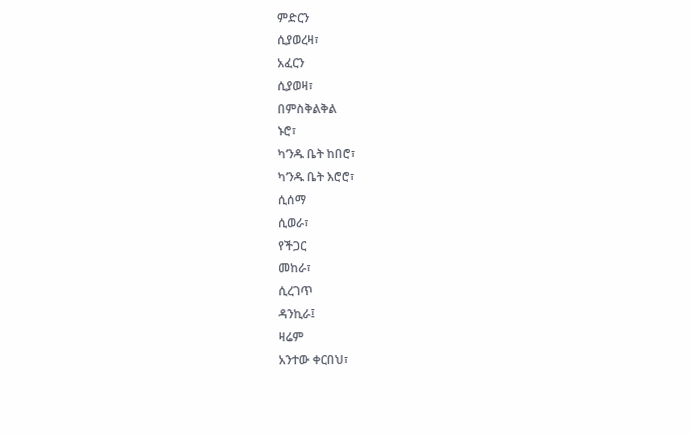ምድርን
ሲያወረዛ፣
አፈርን
ሲያወዛ፣
በምስቅልቅል
ኑሮ፣
ካ‘ንዱ ቤት ከበሮ፣
ካ‘ንዱ ቤት እሮሮ፣
ሲሰማ
ሲወራ፣
የችጋር
መከራ፣
ሲረገጥ
ዳንኪራ፤
ዛሬም
አንተው ቀርበህ፣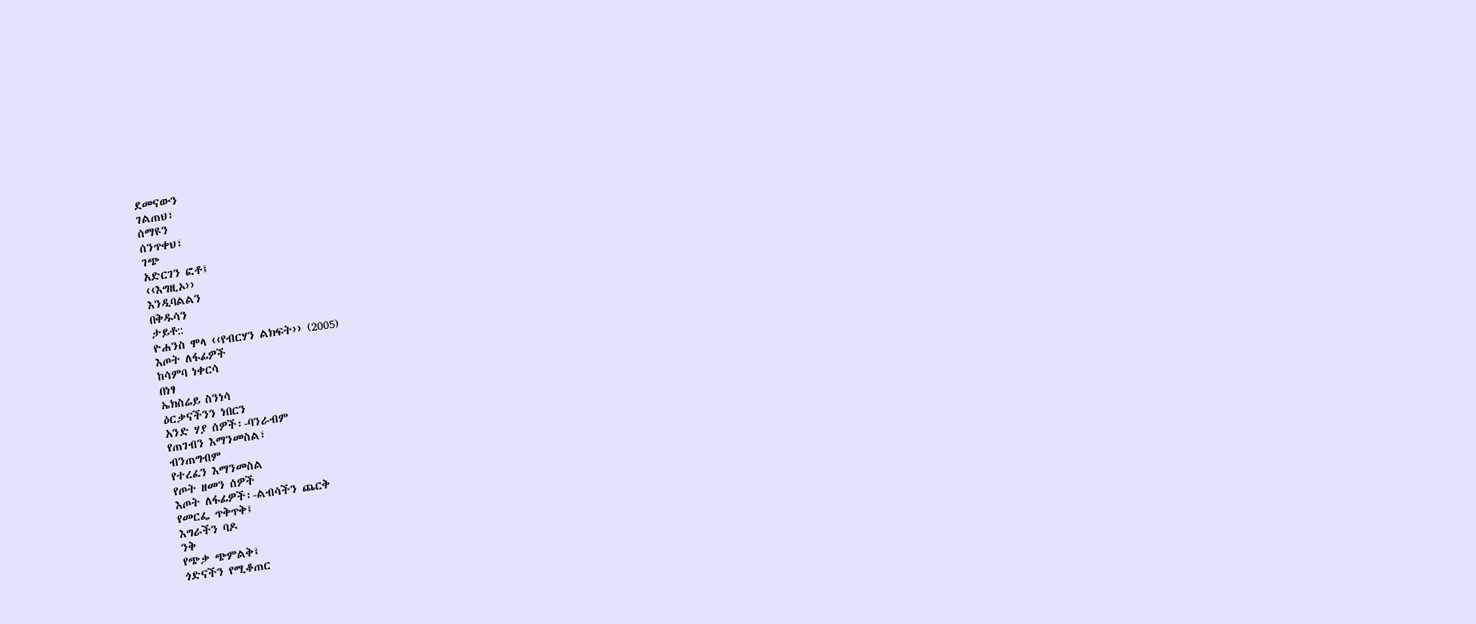ደመናውን
ገልጠህ፣
ሰማዩን
ሰንጥቀህ፣
ገጭ
አድርገን ፎቶ፤
‹‹እግዚኦ››
እንዲባልልን
በቅዱሳን
ታይቶ::
ዮሐንስ ሞላ ‹‹የብርሃን ልክፍት›› (2005)
እጦት ለፋፊዎች
ከሳምባ ነቀርሳ
በነፃ
ኤክስሬይ ስንነሳ
ዕርቃናችንን ነበርን
አንድ ሃያ ሰዎች፡-ባንራብም
የጠገብን እማንመስል፣
ብንጠግብም
የተረፈን እማንመስል
የጦት ዘመን ሰዎች
እጦት ለፋፊዎች፡-ልብሳችን ጨርቅ
የመርፌ ጥቅጥቅ፤
እግራችን ባዶ
ንቅ
የጭቃ ጭምልቅ፤
ጎድናችን የሚቆጠር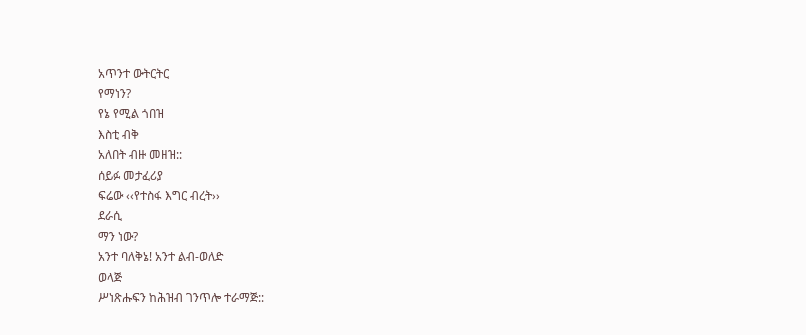አጥንተ ውትርትር
የማነን?
የኔ የሚል ጎበዝ
እስቲ ብቅ
አለበት ብዙ መዘዝ::
ሰይፉ መታፈሪያ
ፍሬው ‹‹የተስፋ እግር ብረት››
ደራሲ
ማን ነው?
አንተ ባለቅኔ! አንተ ልብ-ወለድ
ወላጅ
ሥነጽሑፍን ከሕዝብ ገንጥሎ ተራማጅ::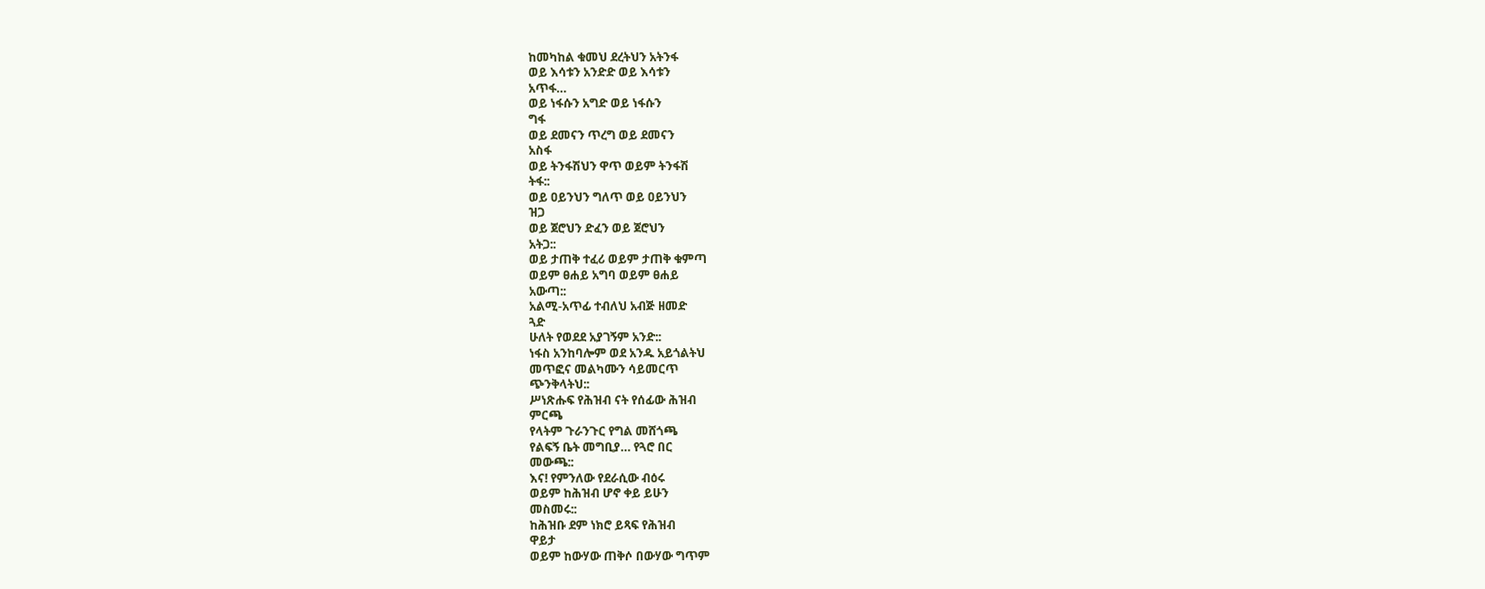ከመካከል ቁመህ ደረትህን አትንፋ
ወይ እሳቱን አንድድ ወይ እሳቱን
አጥፋ…
ወይ ነፋሱን አግድ ወይ ነፋሱን
ግፋ
ወይ ደመናን ጥረግ ወይ ደመናን
አስፋ
ወይ ትንፋሽህን ዋጥ ወይም ትንፋሽ
ትፋ::
ወይ ዐይንህን ግለጥ ወይ ዐይንህን
ዝጋ
ወይ ጀሮህን ድፈን ወይ ጀሮህን
አትጋ::
ወይ ታጠቅ ተፈሪ ወይም ታጠቅ ቁምጣ
ወይም ፀሐይ አግባ ወይም ፀሐይ
አውጣ::
አልሚ-አጥፊ ተብለህ አብጅ ዘመድ
ጓድ
ሁለት የወደደ አያገኝም አንድ::
ነፋስ አንከባሎም ወደ አንዱ አይጎልትህ
መጥፎና መልካሙን ሳይመርጥ
ጭንቅላትህ::
ሥነጽሑፍ የሕዝብ ናት የሰፊው ሕዝብ
ምርጫ
የላትም ጉራንጉር የግል መሸጎጫ
የልፍኝ ቤት መግቢያ… የጓሮ በር
መውጫ::
እና! የምንለው የደራሲው ብዕሩ
ወይም ከሕዝብ ሆኖ ቀይ ይሁን
መስመሩ::
ከሕዝቡ ደም ነክሮ ይጻፍ የሕዝብ
ዋይታ
ወይም ከውሃው ጠቅሶ በውሃው ግጥም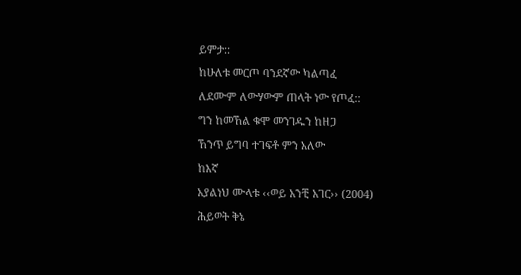ይምታ::
ከሁለቱ መርጦ ባንደኛው ካልጣፈ
ለደሙም ለውሃውም ጠላት ነው የጦፈ::
ግን ከመኸል ቁሞ መንገዱን ከዘጋ
ኸንጥ ይግባ ተገፍቶ ምን አለው
ከእኛ
አያልነህ ሙላቱ ‹‹ወይ አንቺ አገር›› (2004)
ሕይወት ቅኔ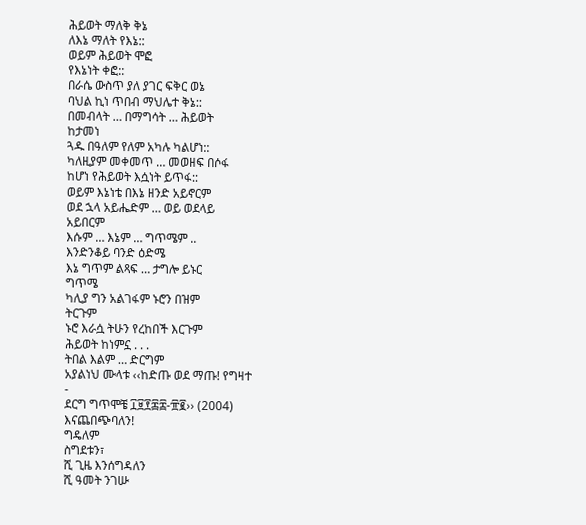ሕይወት ማለቅ ቅኔ
ለእኔ ማለት የእኔ::
ወይም ሕይወት ሞፎ
የእኔነት ቀፎ::
በራሴ ውስጥ ያለ ያገር ፍቅር ወኔ
ባህል ኪነ ጥበብ ማህሌተ ቅኔ::
በመብላት … በማግሳት … ሕይወት
ከታመነ
ጓዱ በዓለም የለም አካሉ ካልሆነ::
ካለዚያም መቀመጥ … መወዘፍ በሶፋ
ከሆነ የሕይወት እሷነት ይጥፋ::
ወይም እኔነቴ በእኔ ዘንድ አይኖርም
ወደ ኋላ አይሔድም … ወይ ወደላይ
አይበርም
እሱም … እኔም … ግጥሜም ..
እንድንቆይ ባንድ ዕድሜ
እኔ ግጥም ልጻፍ … ታግሎ ይኑር
ግጥሜ
ካሊያ ግን አልገፋም ኑሮን በዝም
ትርጉም
ኑሮ እራሷ ትሁን የረከበች እርጉም
ሕይወት ከነምኗ . . .
ትበል እልም … ድርግም
አያልነህ ሙላቱ ‹‹ከድጡ ወደ ማጡ! የግዛተ
-
ደርግ ግጥሞቼ ፲፱፻፷፰-፹፪›› (2004)
እናጨበጭባለን!
ግዴለም
ስግደቱን፣
ሺ ጊዜ እንሰግዳለን
ሺ ዓመት ንገሡ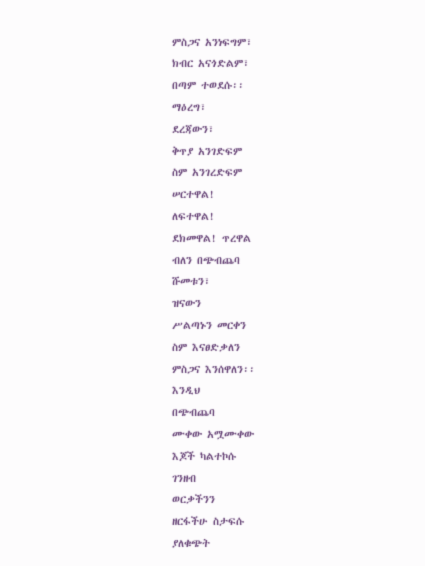ምስጋና አንነፍግም፣
ክብር አናጎድልም፣
በጣም ተወደሱ፡፡
ማዕረግ፣
ደረጃውን፣
ቅጥያ አንገድፍም
ስም አንገረድፍም
ሠርተዋል!
ለፍተዋል!
ደክመዋል! ጥረዋል
ብለን በጭብጨባ
ሹመቱን፣
ዝናውን
ሥልጣኑን መርቀን
ስም እናፀድቃለን
ምስጋና እንሰዋለን፡፡
እንዲህ
በጭብጨባ
ሙቀው አሟሙቀው
እጆች ካልተኮሱ
ገንዘብ
ወርቃችንን
ዘርፋችሁ ስታፍሱ
ያለቁጭት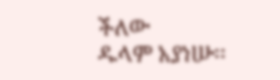ችለው
ዱላም አያነሡ፡፡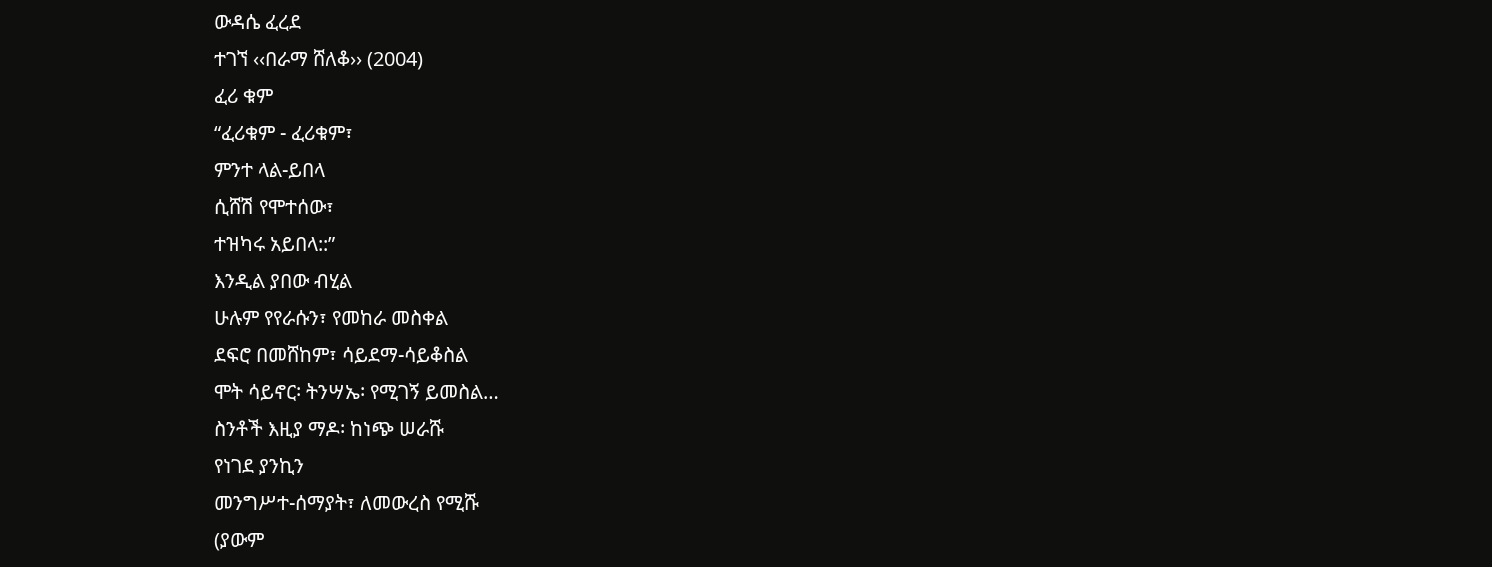ውዳሴ ፈረደ
ተገኘ ‹‹በራማ ሸለቆ›› (2004)
ፈሪ ቁም
“ፈሪቁም - ፈሪቁም፣
ምንተ ላል-ይበላ
ሲሸሽ የሞተሰው፣
ተዝካሩ አይበላ::”
እንዲል ያበው ብሂል
ሁሉም የየራሱን፣ የመከራ መስቀል
ደፍሮ በመሸከም፣ ሳይደማ-ሳይቆስል
ሞት ሳይኖር፡ ትንሣኤ፡ የሚገኝ ይመስል…
ስንቶች እዚያ ማዶ፡ ከነጭ ሠራሹ
የነገደ ያንኪን
መንግሥተ-ሰማያት፣ ለመውረስ የሚሹ
(ያውም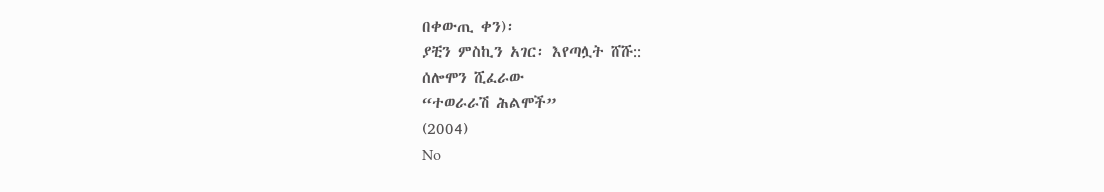በቀውጢ ቀን)፡
ያቺን ምስኪን አገር፡ እየጣሏት ሸሹ::
ሰሎሞን ሺፈራው
“ተወራራሽ ሕልሞች”
(2004)
No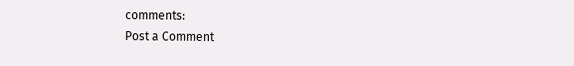comments:
Post a Comment